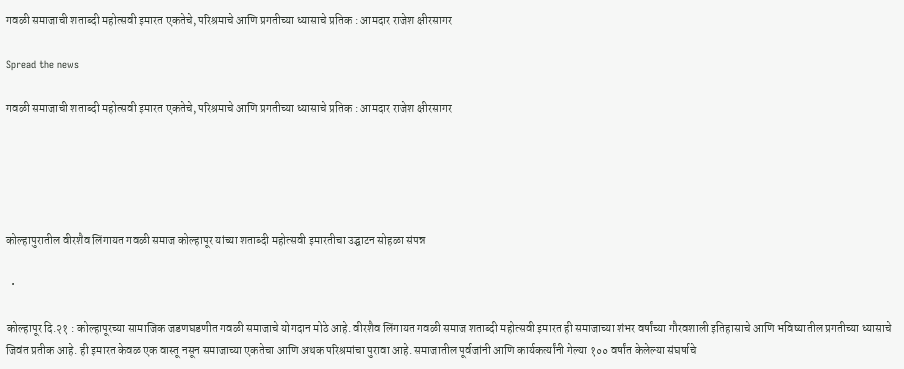गवळी समाजाची शताब्दी महोत्सवी इमारत एकतेचे, परिश्रमाचे आणि प्रगतीच्या ध्यासाचे प्रतिक : आमदार राजेश क्षीरसागर

Spread the news

गवळी समाजाची शताब्दी महोत्सवी इमारत एकतेचे, परिश्रमाचे आणि प्रगतीच्या ध्यासाचे प्रतिक : आमदार राजेश क्षीरसागर





कोल्हापुरातील वीरशैव लिंगायत गवळी समाज कोल्हापूर यांच्या शताब्दी महोत्सवी इमारतीचा उद्घाटन सोहळा संपन्न

  •

कोल्हापूर दि.२१ : कोल्हापूरच्या सामाजिक जडणघडणीत गवळी समाजाचे योगदान मोठे आहे. वीरशैव लिंगायत गवळी समाज शताब्दी महोत्सवी इमारत ही समाजाच्या शंभर वर्षांच्या गौरवशाली इतिहासाचे आणि भविष्यातील प्रगतीच्या ध्यासाचे जिवंत प्रतीक आहे. ही इमारत केवळ एक वास्तू नसून समाजाच्या एकतेचा आणि अथक परिश्रमांचा पुरावा आहे. समाजातील पूर्वजांनी आणि कार्यकर्त्यांनी गेल्या १०० वर्षांत केलेल्या संघर्षाचे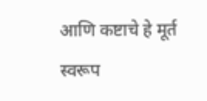आणि कष्टाचे हे मूर्त स्वरूप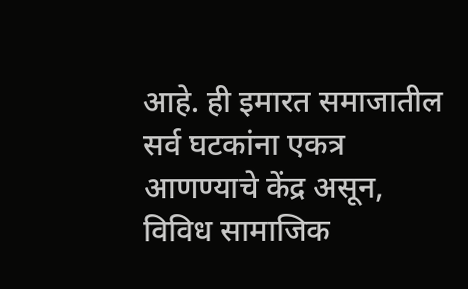आहे. ही इमारत समाजातील सर्व घटकांना एकत्र आणण्याचे केंद्र असून, विविध सामाजिक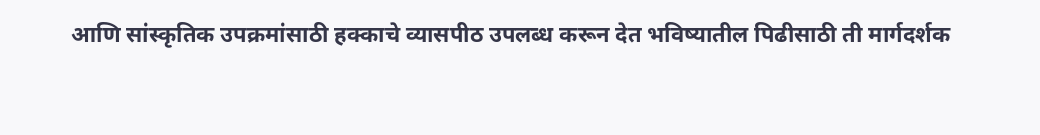आणि सांस्कृतिक उपक्रमांसाठी हक्काचे व्यासपीठ उपलब्ध करून देत भविष्यातील पिढीसाठी ती मार्गदर्शक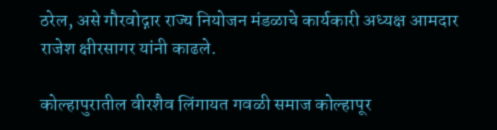ठरेल, असे गौरवोद्गार राज्य नियोजन मंडळाचे कार्यकारी अध्यक्ष आमदार राजेश क्षीरसागर यांनी काढले.

कोल्हापुरातील वीरशैव लिंगायत गवळी समाज कोल्हापूर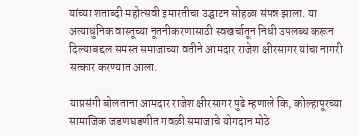यांच्या शताब्दी महोत्सवी इमारतीचा उद्घाटन सोहळा संपन्न झाला. या अत्याधुनिक वास्तूच्या नूतनीकरणासाठी स्वखर्चातून निधी उपलब्ध करून दिल्याबद्दल समस्त समाजाच्या वतीने आमदार राजेश क्षीरसागर यांचा नागरी सत्कार करण्यात आला.

याप्रसंगी बोलताना आमदार राजेश क्षीरसागर पुढे म्हणाले कि, कोल्हापूरच्या सामाजिक जडणघडणीत गवळी समाजाचे योगदान मोठे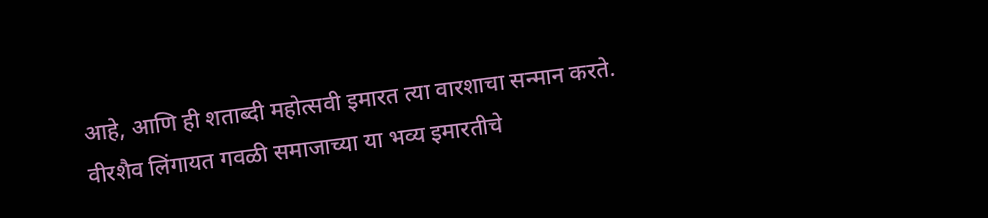आहे, आणि ही शताब्दी महोत्सवी इमारत त्या वारशाचा सन्मान करते. वीरशैव लिंगायत गवळी समाजाच्या या भव्य इमारतीचे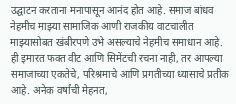उद्घाटन करताना मनापासून आनंद होत आहे. समाज बांधव नेहमीच माझ्या सामाजिक आणी राजकीय वाटचालीत माझ्यासोबत खंबीरपणे उभे असल्याचे नेहमीच समाधान आहे. ही इमारत फक्त वीट आणि सिमेंटची रचना नाही, तर आपल्या समाजाच्या एकतेचे, परिश्रमाचे आणि प्रगतीच्या ध्यासाचे प्रतीक आहे. अनेक वर्षांची मेहनत,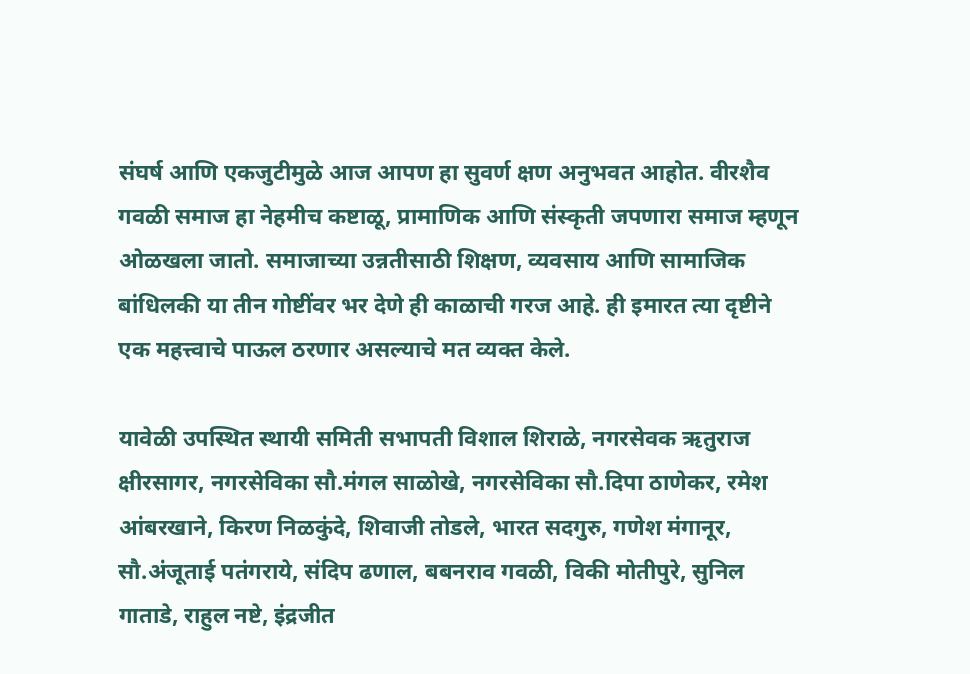संघर्ष आणि एकजुटीमुळे आज आपण हा सुवर्ण क्षण अनुभवत आहोत. वीरशैव गवळी समाज हा नेहमीच कष्टाळू, प्रामाणिक आणि संस्कृती जपणारा समाज म्हणून ओळखला जातो. समाजाच्या उन्नतीसाठी शिक्षण, व्यवसाय आणि सामाजिक बांधिलकी या तीन गोष्टींवर भर देणे ही काळाची गरज आहे. ही इमारत त्या दृष्टीने एक महत्त्वाचे पाऊल ठरणार असल्याचे मत व्यक्त केले.

यावेळी उपस्थित स्थायी समिती सभापती विशाल शिराळे, नगरसेवक ऋतुराज क्षीरसागर, नगरसेविका सौ.मंगल साळोखे, नगरसेविका सौ.दिपा ठाणेकर, रमेश आंबरखाने, किरण निळकुंदे, शिवाजी तोडले, भारत सदगुरु, गणेश मंगानूर, सौ.अंजूताई पतंगराये, संदिप ढणाल, बबनराव गवळी, विकी मोतीपुरे, सुनिल गाताडे, राहुल नष्टे, इंद्रजीत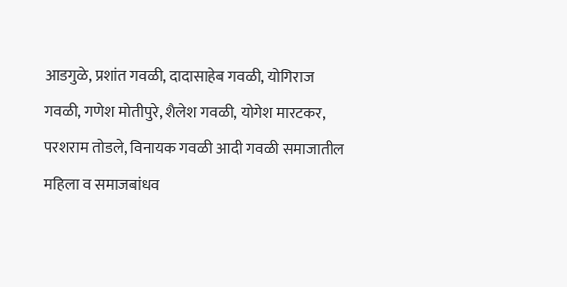आडगुळे, प्रशांत गवळी, दादासाहेब गवळी, योगिराज गवळी, गणेश मोतीपुरे, शैलेश गवळी, योगेश मारटकर, परशराम तोडले, विनायक गवळी आदी गवळी समाजातील महिला व समाजबांधव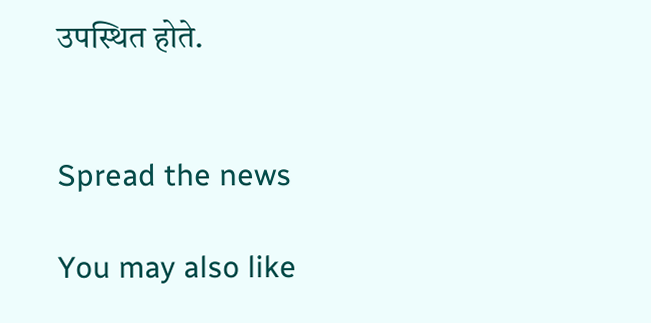उपस्थित होते.


Spread the news

You may also like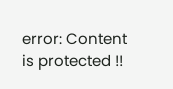error: Content is protected !!